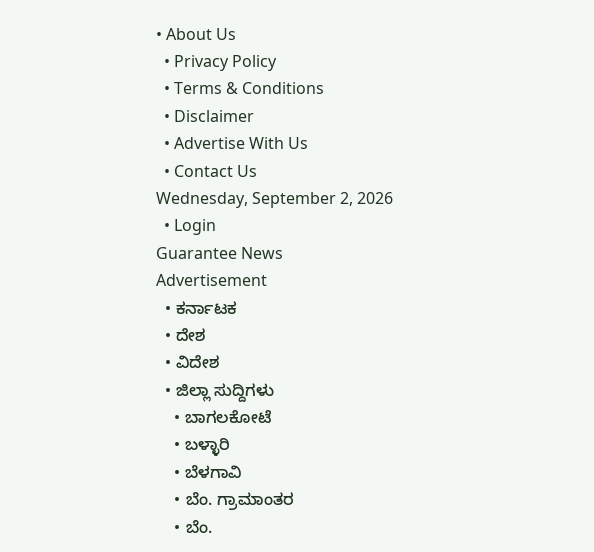• About Us
  • Privacy Policy
  • Terms & Conditions
  • Disclaimer
  • Advertise With Us
  • Contact Us
Wednesday, September 2, 2026
  • Login
Guarantee News
Advertisement
  • ಕರ್ನಾಟಕ
  • ದೇಶ
  • ವಿದೇಶ
  • ಜಿಲ್ಲಾ ಸುದ್ದಿಗಳು
    • ಬಾಗಲಕೋಟೆ
    • ಬಳ್ಳಾರಿ
    • ಬೆಳಗಾವಿ
    • ಬೆಂ. ಗ್ರಾಮಾಂತರ
    • ಬೆಂ.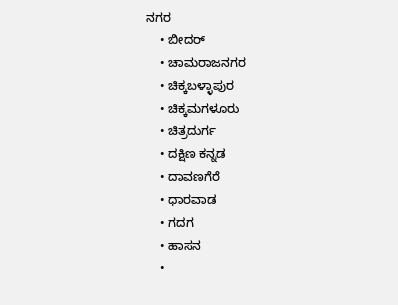ನಗರ
    • ಬೀದರ್
    • ಚಾಮರಾಜನಗರ
    • ಚಿಕ್ಕಬಳ್ಳಾಪುರ
    • ಚಿಕ್ಕಮಗಳೂರು
    • ಚಿತ್ರದುರ್ಗ
    • ದಕ್ಷಿಣ ಕನ್ನಡ
    • ದಾವಣಗೆರೆ
    • ಧಾರವಾಡ
    • ಗದಗ
    • ಹಾಸನ
    •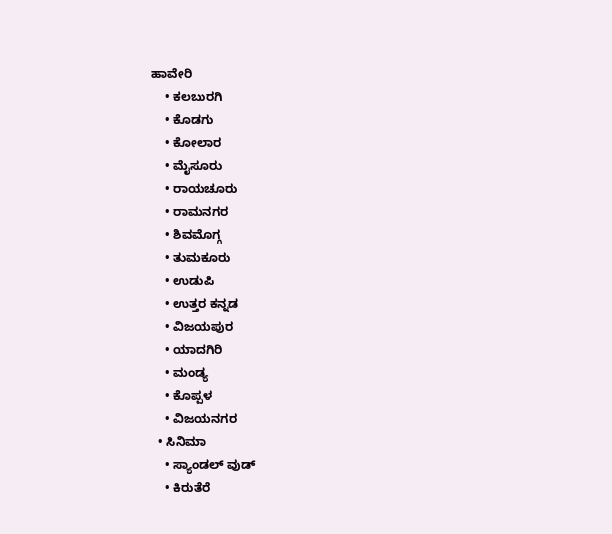ಹಾವೇರಿ
    • ಕಲಬುರಗಿ
    • ಕೊಡಗು
    • ಕೋಲಾರ
    • ಮೈಸೂರು
    • ರಾಯಚೂರು
    • ರಾಮನಗರ
    • ಶಿವಮೊಗ್ಗ
    • ತುಮಕೂರು
    • ಉಡುಪಿ
    • ಉತ್ತರ ಕನ್ನಡ
    • ವಿಜಯಪುರ
    • ಯಾದಗಿರಿ
    • ಮಂಡ್ಯ
    • ಕೊಪ್ಪಳ
    • ವಿಜಯನಗರ
  • ಸಿನಿಮಾ
    • ಸ್ಯಾಂಡಲ್ ವುಡ್
    • ಕಿರುತೆರೆ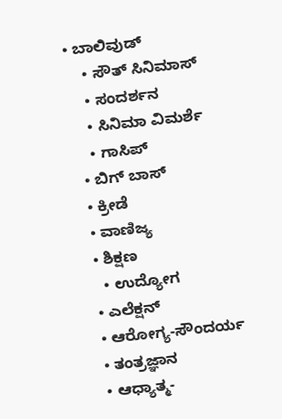• ಬಾಲಿವುಡ್
    • ಸೌತ್ ಸಿನಿಮಾಸ್
    • ಸಂದರ್ಶನ
    • ಸಿನಿಮಾ ವಿಮರ್ಶೆ
    • ಗಾಸಿಪ್
  • ಬಿಗ್ ಬಾಸ್
  • ಕ್ರೀಡೆ
  • ವಾಣಿಜ್ಯ
  • ಶಿಕ್ಷಣ
    • ಉದ್ಯೋಗ
  • ಎಲೆಕ್ಷನ್
  • ಆರೋಗ್ಯ-ಸೌಂದರ್ಯ
  • ತಂತ್ರಜ್ಞಾನ
  • ಆಧ್ಯಾತ್ಮ-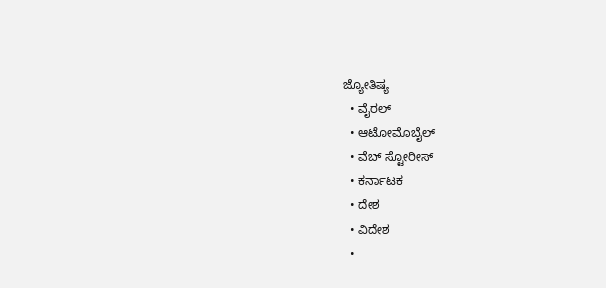ಜ್ಯೋತಿಷ್ಯ
  • ವೈರಲ್
  • ಆಟೋಮೊಬೈಲ್
  • ವೆಬ್ ಸ್ಟೋರೀಸ್
  • ಕರ್ನಾಟಕ
  • ದೇಶ
  • ವಿದೇಶ
  •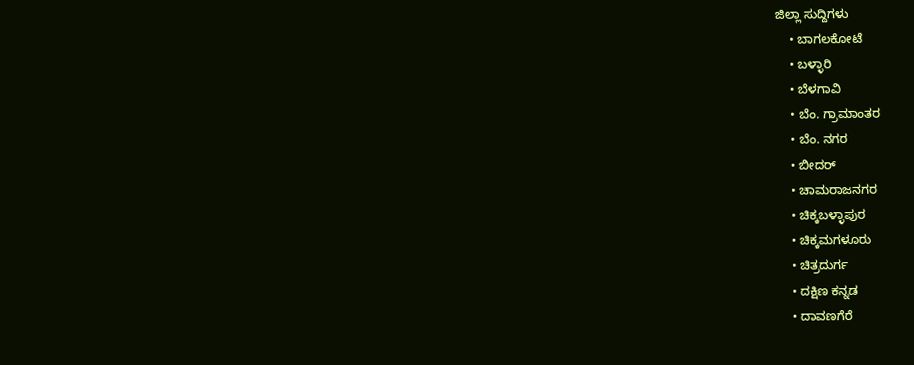ಜಿಲ್ಲಾ ಸುದ್ದಿಗಳು
    • ಬಾಗಲಕೋಟೆ
    • ಬಳ್ಳಾರಿ
    • ಬೆಳಗಾವಿ
    • ಬೆಂ. ಗ್ರಾಮಾಂತರ
    • ಬೆಂ. ನಗರ
    • ಬೀದರ್
    • ಚಾಮರಾಜನಗರ
    • ಚಿಕ್ಕಬಳ್ಳಾಪುರ
    • ಚಿಕ್ಕಮಗಳೂರು
    • ಚಿತ್ರದುರ್ಗ
    • ದಕ್ಷಿಣ ಕನ್ನಡ
    • ದಾವಣಗೆರೆ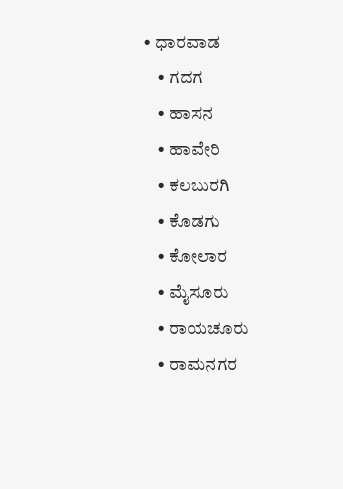• ಧಾರವಾಡ
    • ಗದಗ
    • ಹಾಸನ
    • ಹಾವೇರಿ
    • ಕಲಬುರಗಿ
    • ಕೊಡಗು
    • ಕೋಲಾರ
    • ಮೈಸೂರು
    • ರಾಯಚೂರು
    • ರಾಮನಗರ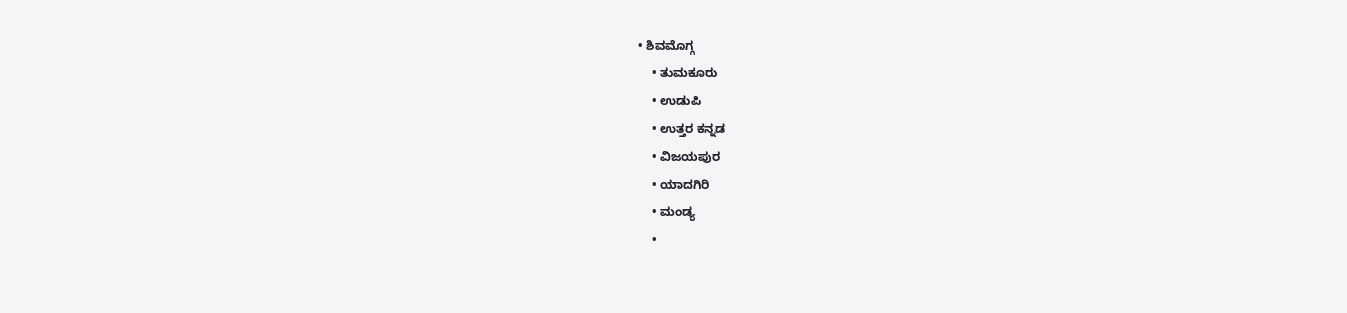• ಶಿವಮೊಗ್ಗ
    • ತುಮಕೂರು
    • ಉಡುಪಿ
    • ಉತ್ತರ ಕನ್ನಡ
    • ವಿಜಯಪುರ
    • ಯಾದಗಿರಿ
    • ಮಂಡ್ಯ
    •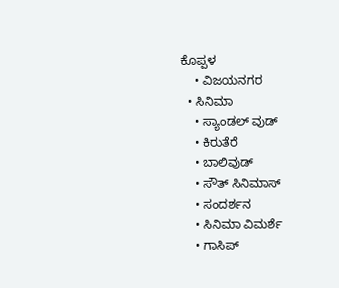ಕೊಪ್ಪಳ
    • ವಿಜಯನಗರ
  • ಸಿನಿಮಾ
    • ಸ್ಯಾಂಡಲ್ ವುಡ್
    • ಕಿರುತೆರೆ
    • ಬಾಲಿವುಡ್
    • ಸೌತ್ ಸಿನಿಮಾಸ್
    • ಸಂದರ್ಶನ
    • ಸಿನಿಮಾ ವಿಮರ್ಶೆ
    • ಗಾಸಿಪ್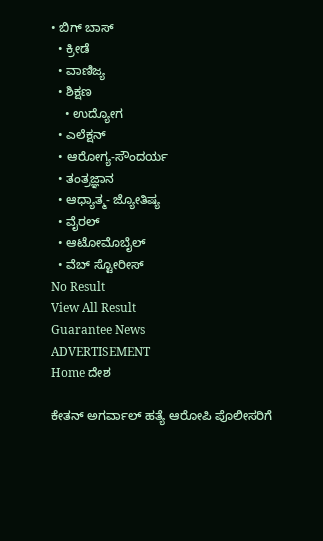• ಬಿಗ್ ಬಾಸ್
  • ಕ್ರೀಡೆ
  • ವಾಣಿಜ್ಯ
  • ಶಿಕ್ಷಣ
    • ಉದ್ಯೋಗ
  • ಎಲೆಕ್ಷನ್
  • ಆರೋಗ್ಯ-ಸೌಂದರ್ಯ
  • ತಂತ್ರಜ್ಞಾನ
  • ಆಧ್ಯಾತ್ಮ- ಜ್ಯೋತಿಷ್ಯ
  • ವೈರಲ್
  • ಆಟೋಮೊಬೈಲ್
  • ವೆಬ್ ಸ್ಟೋರೀಸ್
No Result
View All Result
Guarantee News
ADVERTISEMENT
Home ದೇಶ

ಕೇತನ್ ಅಗರ್ವಾಲ್ ಹತ್ಯೆ ಆರೋಪಿ ಪೊಲೀಸರಿಗೆ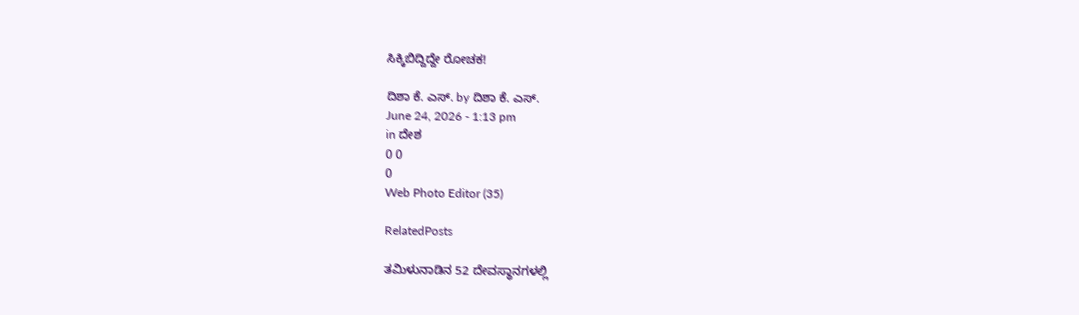ಸಿಕ್ಕಿಬಿದ್ದಿದ್ದೇ ರೋಚಕ!

ದಿಶಾ ಕೆ. ಎಸ್. by ದಿಶಾ ಕೆ. ಎಸ್.
June 24, 2026 - 1:13 pm
in ದೇಶ
0 0
0
Web Photo Editor (35)

RelatedPosts

ತಮಿಳುನಾಡಿನ 52 ದೇವಸ್ಥಾನಗಳಲ್ಲಿ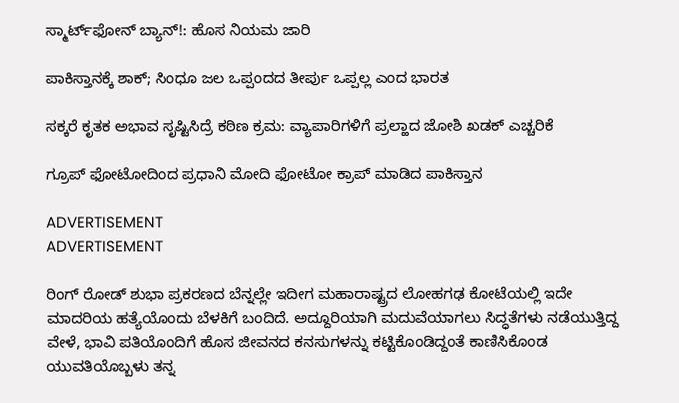ಸ್ಮಾರ್ಟ್‌ಫೋನ್ ಬ್ಯಾನ್!: ಹೊಸ ನಿಯಮ ಜಾರಿ

ಪಾಕಿಸ್ತಾನಕ್ಕೆ ಶಾಕ್; ಸಿಂಧೂ ಜಲ ಒಪ್ಪಂದದ ತೀರ್ಪು ಒಪ್ಪಲ್ಲ ಎಂದ ಭಾರತ

ಸಕ್ಕರೆ ಕೃತಕ ಅಭಾವ ಸೃಷ್ಟಿಸಿದ್ರೆ ಕಠಿಣ ಕ್ರಮ: ವ್ಯಾಪಾರಿಗಳಿಗೆ ಪ್ರಲ್ಹಾದ ಜೋಶಿ ಖಡಕ್ ಎಚ್ಚರಿಕೆ

ಗ್ರೂಪ್ ಫೋಟೋದಿಂದ ಪ್ರಧಾನಿ ಮೋದಿ ಫೋಟೋ ಕ್ರಾಪ್ ಮಾಡಿದ ಪಾಕಿಸ್ತಾನ

ADVERTISEMENT
ADVERTISEMENT

ರಿಂಗ್ ರೋಡ್ ಶುಭಾ ಪ್ರಕರಣದ ಬೆನ್ನಲ್ಲೇ ಇದೀಗ ಮಹಾರಾಷ್ಟ್ರದ ಲೋಹಗಢ ಕೋಟೆಯಲ್ಲಿ ಇದೇ ಮಾದರಿಯ ಹತ್ಯೆಯೊಂದು ಬೆಳಕಿಗೆ ಬಂದಿದೆ. ಅದ್ದೂರಿಯಾಗಿ ಮದುವೆಯಾಗಲು ಸಿದ್ಧತೆಗಳು ನಡೆಯುತ್ತಿದ್ದ ವೇಳೆ, ಭಾವಿ ಪತಿಯೊಂದಿಗೆ ಹೊಸ ಜೀವನದ ಕನಸುಗಳನ್ನು ಕಟ್ಟಿಕೊಂಡಿದ್ದಂತೆ ಕಾಣಿಸಿಕೊಂಡ ಯುವತಿಯೊಬ್ಬಳು ತನ್ನ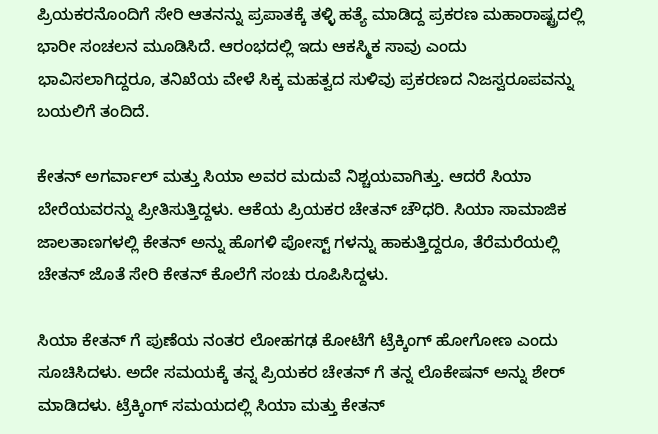ಪ್ರಿಯಕರನೊಂದಿಗೆ ಸೇರಿ ಆತನನ್ನು ಪ್ರಪಾತಕ್ಕೆ ತಳ್ಳಿ ಹತ್ಯೆ ಮಾಡಿದ್ದ ಪ್ರಕರಣ ಮಹಾರಾಷ್ಟ್ರದಲ್ಲಿ ಭಾರೀ ಸಂಚಲನ ಮೂಡಿಸಿದೆ. ಆರಂಭದಲ್ಲಿ ಇದು ಆಕಸ್ಮಿಕ ಸಾವು ಎಂದು ಭಾವಿಸಲಾಗಿದ್ದರೂ, ತನಿಖೆಯ ವೇಳೆ ಸಿಕ್ಕ ಮಹತ್ವದ ಸುಳಿವು ಪ್ರಕರಣದ ನಿಜಸ್ವರೂಪವನ್ನು ಬಯಲಿಗೆ ತಂದಿದೆ.

ಕೇತನ್ ಅಗರ್ವಾಲ್ ಮತ್ತು ಸಿಯಾ ಅವರ ಮದುವೆ ನಿಶ್ಚಯವಾಗಿತ್ತು. ಆದರೆ ಸಿಯಾ ಬೇರೆಯವರನ್ನು ಪ್ರೀತಿಸುತ್ತಿದ್ದಳು. ಆಕೆಯ ಪ್ರಿಯಕರ ಚೇತನ್ ಚೌಧರಿ. ಸಿಯಾ ಸಾಮಾಜಿಕ ಜಾಲತಾಣಗಳಲ್ಲಿ ಕೇತನ್ ಅನ್ನು ಹೊಗಳಿ ಪೋಸ್ಟ್ ಗಳನ್ನು ಹಾಕುತ್ತಿದ್ದರೂ, ತೆರೆಮರೆಯಲ್ಲಿ ಚೇತನ್ ಜೊತೆ ಸೇರಿ ಕೇತನ್ ಕೊಲೆಗೆ ಸಂಚು ರೂಪಿಸಿದ್ದಳು.

ಸಿಯಾ ಕೇತನ್ ಗೆ ಪುಣೆಯ ನಂತರ ಲೋಹಗಢ ಕೋಟೆಗೆ ಟ್ರೆಕ್ಕಿಂಗ್ ಹೋಗೋಣ ಎಂದು ಸೂಚಿಸಿದಳು. ಅದೇ ಸಮಯಕ್ಕೆ ತನ್ನ ಪ್ರಿಯಕರ ಚೇತನ್ ಗೆ ತನ್ನ ಲೊಕೇಷನ್ ಅನ್ನು ಶೇರ್ ಮಾಡಿದಳು. ಟ್ರೆಕ್ಕಿಂಗ್ ಸಮಯದಲ್ಲಿ ಸಿಯಾ ಮತ್ತು ಕೇತನ್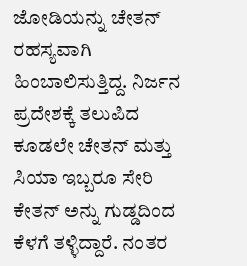ಜೋಡಿಯನ್ನು ಚೇತನ್ ರಹಸ್ಯವಾಗಿ ಹಿಂಬಾಲಿಸುತ್ತಿದ್ದ. ನಿರ್ಜನ ಪ್ರದೇಶಕ್ಕೆ ತಲುಪಿದ ಕೂಡಲೇ ಚೇತನ್ ಮತ್ತು ಸಿಯಾ ಇಬ್ಬರೂ ಸೇರಿ ಕೇತನ್ ಅನ್ನು ಗುಡ್ಡದಿಂದ ಕೆಳಗೆ ತಳ್ಳಿದ್ದಾರೆ. ನಂತರ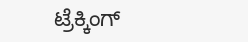ಟ್ರೆಕ್ಕಿಂಗ್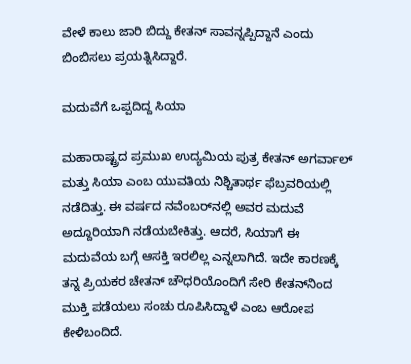ವೇಳೆ ಕಾಲು ಜಾರಿ ಬಿದ್ದು ಕೇತನ್ ಸಾವನ್ನಪ್ಪಿದ್ದಾನೆ ಎಂದು ಬಿಂಬಿಸಲು ಪ್ರಯತ್ನಿಸಿದ್ದಾರೆ.

ಮದುವೆಗೆ ಒಪ್ಪದಿದ್ದ ಸಿಯಾ

ಮಹಾರಾಷ್ಟ್ರದ ಪ್ರಮುಖ ಉದ್ಯಮಿಯ ಪುತ್ರ ಕೇತನ್ ಅಗರ್ವಾಲ್ ಮತ್ತು ಸಿಯಾ ಎಂಬ ಯುವತಿಯ ನಿಶ್ಚಿತಾರ್ಥ ಫೆಬ್ರವರಿಯಲ್ಲಿ ನಡೆದಿತ್ತು. ಈ ವರ್ಷದ ನವೆಂಬರ್‌ನಲ್ಲಿ ಅವರ ಮದುವೆ ಅದ್ದೂರಿಯಾಗಿ ನಡೆಯಬೇಕಿತ್ತು. ಆದರೆ, ಸಿಯಾಗೆ ಈ ಮದುವೆಯ ಬಗ್ಗೆ ಆಸಕ್ತಿ ಇರಲಿಲ್ಲ ಎನ್ನಲಾಗಿದೆ. ಇದೇ ಕಾರಣಕ್ಕೆ ತನ್ನ ಪ್ರಿಯಕರ ಚೇತನ್ ಚೌಧರಿಯೊಂದಿಗೆ ಸೇರಿ ಕೇತನ್‌ನಿಂದ ಮುಕ್ತಿ ಪಡೆಯಲು ಸಂಚು ರೂಪಿಸಿದ್ದಾಳೆ ಎಂಬ ಆರೋಪ ಕೇಳಿಬಂದಿದೆ.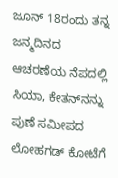ಜೂನ್ 18ರಂದು ತನ್ನ ಜನ್ಮದಿನದ ಆಚರಣೆಯ ನೆಪದಲ್ಲಿ ಸಿಯಾ, ಕೇತನ್‌ನನ್ನು ಪುಣೆ ಸಮೀಪದ ಲೋಹಗಡ್ ಕೋಟೆಗೆ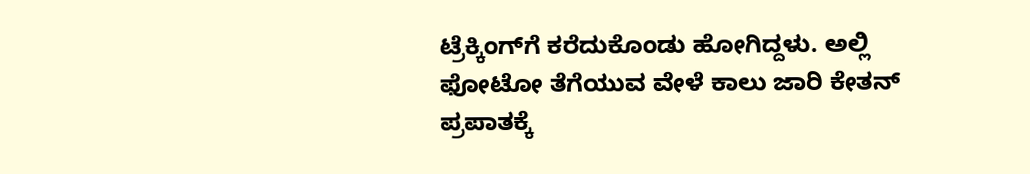ಟ್ರೆಕ್ಕಿಂಗ್‌ಗೆ ಕರೆದುಕೊಂಡು ಹೋಗಿದ್ದಳು. ಅಲ್ಲಿ ಫೋಟೋ ತೆಗೆಯುವ ವೇಳೆ ಕಾಲು ಜಾರಿ ಕೇತನ್ ಪ್ರಪಾತಕ್ಕೆ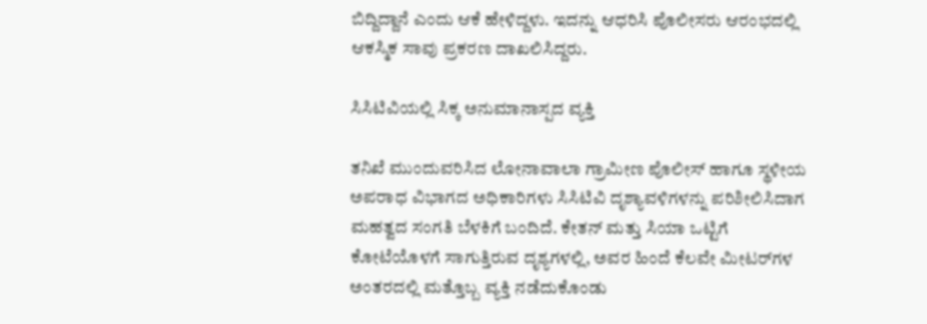ಬಿದ್ದಿದ್ದಾನೆ ಎಂದು ಆಕೆ ಹೇಳಿದ್ದಳು. ಇದನ್ನು ಆಧರಿಸಿ ಪೊಲೀಸರು ಆರಂಭದಲ್ಲಿ ಆಕಸ್ಮಿಕ ಸಾವು ಪ್ರಕರಣ ದಾಖಲಿಸಿದ್ದರು.

ಸಿಸಿಟಿವಿಯಲ್ಲಿ ಸಿಕ್ಕ ಅನುಮಾನಾಸ್ಪದ ವ್ಯಕ್ತಿ

ತನಿಖೆ ಮುಂದುವರಿಸಿದ ಲೋನಾವಾಲಾ ಗ್ರಾಮೀಣ ಪೊಲೀಸ್ ಹಾಗೂ ಸ್ಥಳೀಯ ಅಪರಾಧ ವಿಭಾಗದ ಅಧಿಕಾರಿಗಳು ಸಿಸಿಟಿವಿ ದೃಶ್ಯಾವಳಿಗಳನ್ನು ಪರಿಶೀಲಿಸಿದಾಗ ಮಹತ್ವದ ಸಂಗತಿ ಬೆಳಕಿಗೆ ಬಂದಿದೆ. ಕೇತನ್ ಮತ್ತು ಸಿಯಾ ಒಟ್ಟಿಗೆ ಕೋಟೆಯೊಳಗೆ ಸಾಗುತ್ತಿರುವ ದೃಶ್ಯಗಳಲ್ಲಿ, ಅವರ ಹಿಂದೆ ಕೆಲವೇ ಮೀಟರ್‌ಗಳ ಅಂತರದಲ್ಲಿ ಮತ್ತೊಬ್ಬ ವ್ಯಕ್ತಿ ನಡೆದುಕೊಂಡು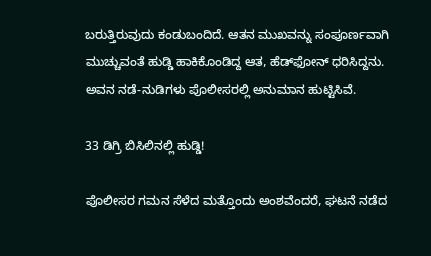ಬರುತ್ತಿರುವುದು ಕಂಡುಬಂದಿದೆ. ಆತನ ಮುಖವನ್ನು ಸಂಪೂರ್ಣವಾಗಿ ಮುಚ್ಚುವಂತೆ ಹುಡ್ಡಿ ಹಾಕಿಕೊಂಡಿದ್ದ ಆತ, ಹೆಡ್‌ಫೋನ್ ಧರಿಸಿದ್ದನು. ಅವನ ನಡೆ-ನುಡಿಗಳು ಪೊಲೀಸರಲ್ಲಿ ಅನುಮಾನ ಹುಟ್ಟಿಸಿವೆ.

33 ಡಿಗ್ರಿ ಬಿಸಿಲಿನಲ್ಲಿ ಹುಡ್ಡಿ!

ಪೊಲೀಸರ ಗಮನ ಸೆಳೆದ ಮತ್ತೊಂದು ಅಂಶವೆಂದರೆ, ಘಟನೆ ನಡೆದ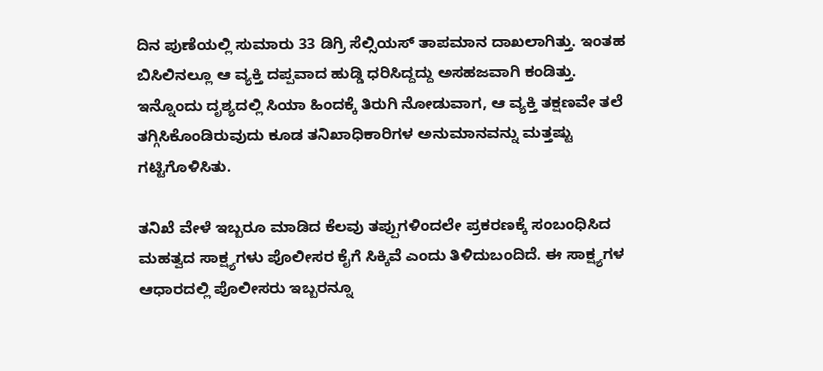ದಿನ ಪುಣೆಯಲ್ಲಿ ಸುಮಾರು 33 ಡಿಗ್ರಿ ಸೆಲ್ಸಿಯಸ್ ತಾಪಮಾನ ದಾಖಲಾಗಿತ್ತು. ಇಂತಹ ಬಿಸಿಲಿನಲ್ಲೂ ಆ ವ್ಯಕ್ತಿ ದಪ್ಪವಾದ ಹುಡ್ಡಿ ಧರಿಸಿದ್ದದ್ದು ಅಸಹಜವಾಗಿ ಕಂಡಿತ್ತು. ಇನ್ನೊಂದು ದೃಶ್ಯದಲ್ಲಿ ಸಿಯಾ ಹಿಂದಕ್ಕೆ ತಿರುಗಿ ನೋಡುವಾಗ, ಆ ವ್ಯಕ್ತಿ ತಕ್ಷಣವೇ ತಲೆ ತಗ್ಗಿಸಿಕೊಂಡಿರುವುದು ಕೂಡ ತನಿಖಾಧಿಕಾರಿಗಳ ಅನುಮಾನವನ್ನು ಮತ್ತಷ್ಟು ಗಟ್ಟಿಗೊಳಿಸಿತು.

ತನಿಖೆ ವೇಳೆ ಇಬ್ಬರೂ ಮಾಡಿದ ಕೆಲವು ತಪ್ಪುಗಳಿಂದಲೇ ಪ್ರಕರಣಕ್ಕೆ ಸಂಬಂಧಿಸಿದ ಮಹತ್ವದ ಸಾಕ್ಷ್ಯಗಳು ಪೊಲೀಸರ ಕೈಗೆ ಸಿಕ್ಕಿವೆ ಎಂದು ತಿಳಿದುಬಂದಿದೆ. ಈ ಸಾಕ್ಷ್ಯಗಳ ಆಧಾರದಲ್ಲಿ ಪೊಲೀಸರು ಇಬ್ಬರನ್ನೂ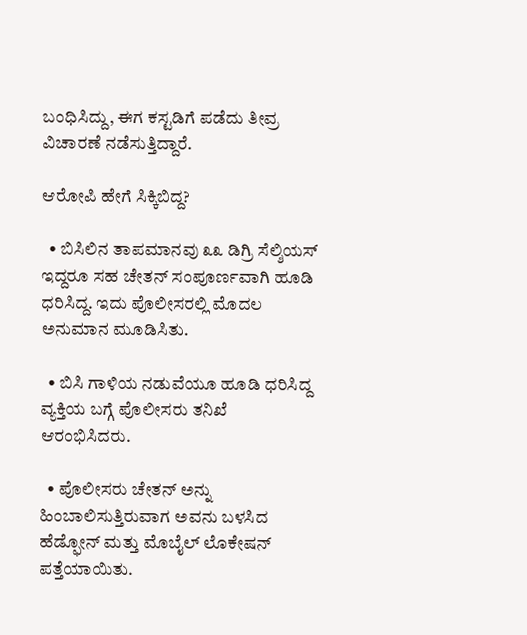ಬಂಧಿಸಿದ್ದು, ಈಗ ಕಸ್ಟಡಿಗೆ ಪಡೆದು ತೀವ್ರ ವಿಚಾರಣೆ ನಡೆಸುತ್ತಿದ್ದಾರೆ.

ಆರೋಪಿ ಹೇಗೆ ಸಿಕ್ಕಿಬಿದ್ದ?

  • ಬಿಸಿಲಿನ ತಾಪಮಾನವು ೩೩ ಡಿಗ್ರಿ ಸೆಲ್ಶಿಯಸ್ ಇದ್ದರೂ ಸಹ ಚೇತನ್ ಸಂಪೂರ್ಣವಾಗಿ ಹೂಡಿ  ಧರಿಸಿದ್ದ. ಇದು ಪೊಲೀಸರಲ್ಲಿ ಮೊದಲ ಅನುಮಾನ ಮೂಡಿಸಿತು.

  • ಬಿಸಿ ಗಾಳಿಯ ನಡುವೆಯೂ ಹೂಡಿ ಧರಿಸಿದ್ದ ವ್ಯಕ್ತಿಯ ಬಗ್ಗೆ ಪೊಲೀಸರು ತನಿಖೆ ಆರಂಭಿಸಿದರು.

  • ಪೊಲೀಸರು ಚೇತನ್ ಅನ್ನು ಹಿಂಬಾಲಿಸುತ್ತಿರುವಾಗ ಅವನು ಬಳಸಿದ ಹೆಡ್ಫೋನ್ ಮತ್ತು ಮೊಬೈಲ್ ಲೊಕೇಷನ್ ಪತ್ತೆಯಾಯಿತು.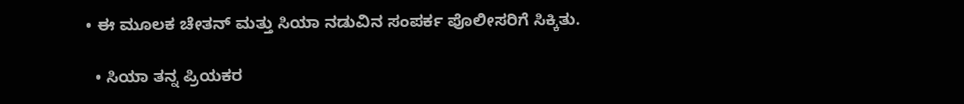• ಈ ಮೂಲಕ ಚೇತನ್ ಮತ್ತು ಸಿಯಾ ನಡುವಿನ ಸಂಪರ್ಕ ಪೊಲೀಸರಿಗೆ ಸಿಕ್ಕಿತು.

  • ಸಿಯಾ ತನ್ನ ಪ್ರಿಯಕರ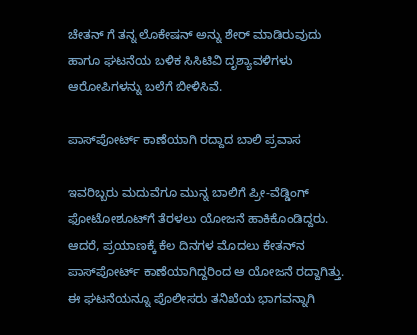ಚೇತನ್ ಗೆ ತನ್ನ ಲೊಕೇಷನ್ ಅನ್ನು ಶೇರ್ ಮಾಡಿರುವುದು ಹಾಗೂ ಘಟನೆಯ ಬಳಿಕ ಸಿಸಿಟಿವಿ ದೃಶ್ಯಾವಳಿಗಳು ಆರೋಪಿಗಳನ್ನು ಬಲೆಗೆ ಬೀಳಿಸಿವೆ.

ಪಾಸ್‌ಪೋರ್ಟ್ ಕಾಣೆಯಾಗಿ ರದ್ದಾದ ಬಾಲಿ ಪ್ರವಾಸ

ಇವರಿಬ್ಬರು ಮದುವೆಗೂ ಮುನ್ನ ಬಾಲಿಗೆ ಪ್ರೀ-ವೆಡ್ಡಿಂಗ್ ಫೋಟೋಶೂಟ್‌ಗೆ ತೆರಳಲು ಯೋಜನೆ ಹಾಕಿಕೊಂಡಿದ್ದರು. ಆದರೆ, ಪ್ರಯಾಣಕ್ಕೆ ಕೆಲ ದಿನಗಳ ಮೊದಲು ಕೇತನ್‌ನ ಪಾಸ್‌ಪೋರ್ಟ್ ಕಾಣೆಯಾಗಿದ್ದರಿಂದ ಆ ಯೋಜನೆ ರದ್ದಾಗಿತ್ತು. ಈ ಘಟನೆಯನ್ನೂ ಪೊಲೀಸರು ತನಿಖೆಯ ಭಾಗವನ್ನಾಗಿ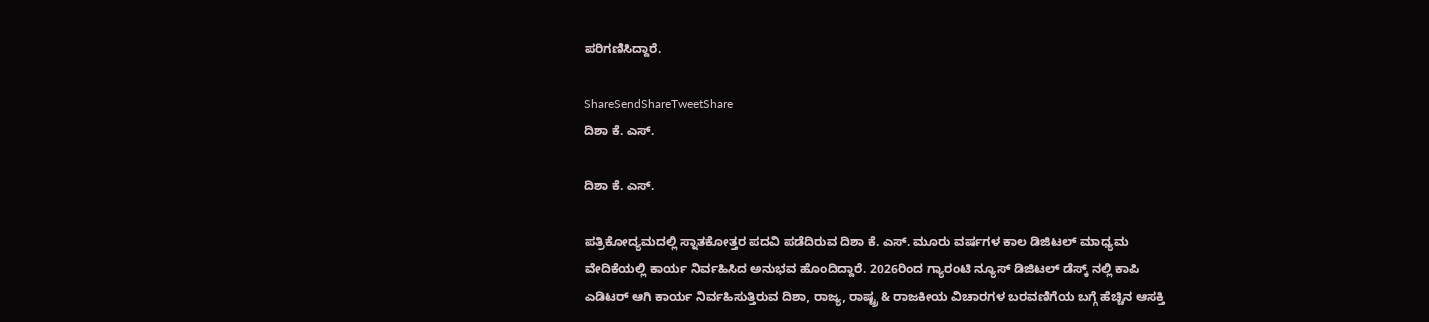ಪರಿಗಣಿಸಿದ್ದಾರೆ.

ShareSendShareTweetShare
ದಿಶಾ ಕೆ. ಎಸ್.

ದಿಶಾ ಕೆ. ಎಸ್.

ಪತ್ರಿಕೋದ್ಯಮದಲ್ಲಿ ಸ್ನಾತಕೋತ್ತರ ಪದವಿ ಪಡೆದಿರುವ ದಿಶಾ ಕೆ. ಎಸ್. ಮೂರು ವರ್ಷಗಳ ಕಾಲ ಡಿಜಿಟಲ್ ಮಾಧ್ಯಮ ವೇದಿಕೆಯಲ್ಲಿ ಕಾರ್ಯ ನಿರ್ವಹಿಸಿದ ಅನುಭವ ಹೊಂದಿದ್ದಾರೆ. 2026ರಿಂದ ಗ್ಯಾರಂಟಿ ನ್ಯೂಸ್ ಡಿಜಿಟಲ್ ಡೆಸ್ಕ್ ನಲ್ಲಿ ಕಾಪಿ ಎಡಿಟರ್ ಆಗಿ ಕಾರ್ಯ ನಿರ್ವಹಿಸುತ್ತಿರುವ ದಿಶಾ, ರಾಜ್ಯ, ರಾಷ್ಟ್ರ & ರಾಜಕೀಯ ವಿಚಾರಗಳ ಬರವಣಿಗೆಯ ಬಗ್ಗೆ ಹೆಚ್ಚಿನ ಆಸಕ್ತಿ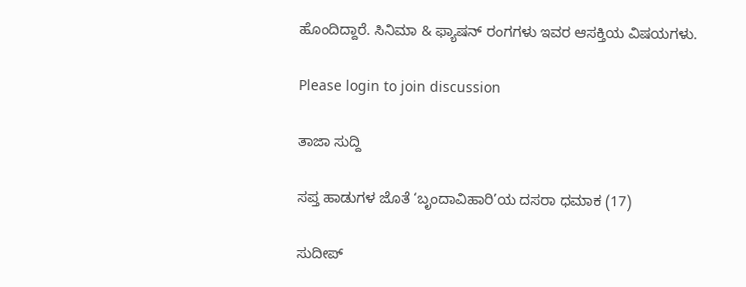ಹೊಂದಿದ್ದಾರೆ. ಸಿನಿಮಾ & ಫ್ಯಾಷನ್ ರಂಗಗಳು ಇವರ ಆಸಕ್ತಿಯ ವಿಷಯಗಳು.

Please login to join discussion

ತಾಜಾ ಸುದ್ದಿ

ಸಪ್ತ ಹಾಡುಗಳ ಜೊತೆ ‘ಬೃಂದಾವಿಹಾರಿ’ಯ ದಸರಾ ಧಮಾಕ (17)

ಸುದೀಪ್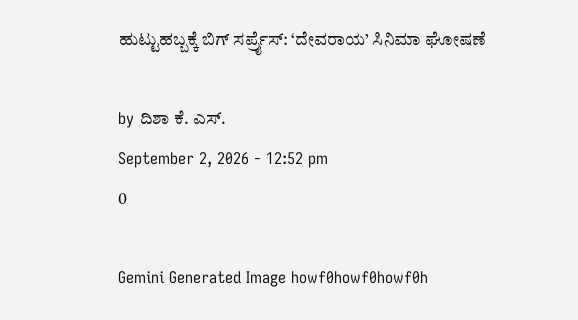ಹುಟ್ಟುಹಬ್ಬಕ್ಕೆ ಬಿಗ್ ಸರ್ಪ್ರೈಸ್: ‘ದೇವರಾಯ’ ಸಿನಿಮಾ ಘೋಷಣೆ

by ದಿಶಾ ಕೆ. ಎಸ್.
September 2, 2026 - 12:52 pm
0

Gemini Generated Image howf0howf0howf0h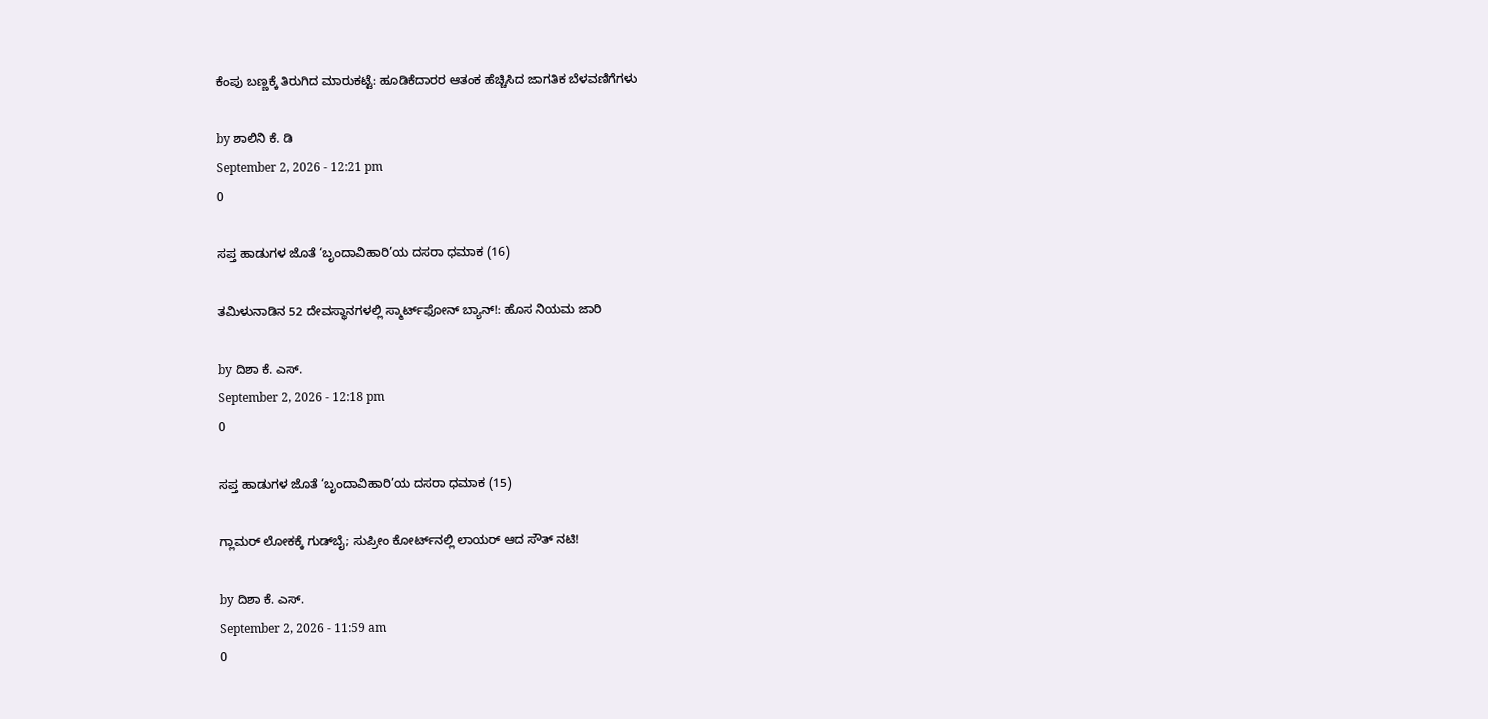ಕೆಂಪು ಬಣ್ಣಕ್ಕೆ ತಿರುಗಿದ ಮಾರುಕಟ್ಟೆ: ಹೂಡಿಕೆದಾರರ ಆತಂಕ ಹೆಚ್ಚಿಸಿದ ಜಾಗತಿಕ ಬೆಳವಣಿಗೆಗಳು

by ಶಾಲಿನಿ ಕೆ. ಡಿ
September 2, 2026 - 12:21 pm
0

ಸಪ್ತ ಹಾಡುಗಳ ಜೊತೆ ‘ಬೃಂದಾವಿಹಾರಿ’ಯ ದಸರಾ ಧಮಾಕ (16)

ತಮಿಳುನಾಡಿನ 52 ದೇವಸ್ಥಾನಗಳಲ್ಲಿ ಸ್ಮಾರ್ಟ್‌ಫೋನ್ ಬ್ಯಾನ್!: ಹೊಸ ನಿಯಮ ಜಾರಿ

by ದಿಶಾ ಕೆ. ಎಸ್.
September 2, 2026 - 12:18 pm
0

ಸಪ್ತ ಹಾಡುಗಳ ಜೊತೆ ‘ಬೃಂದಾವಿಹಾರಿ’ಯ ದಸರಾ ಧಮಾಕ (15)

ಗ್ಲಾಮರ್ ಲೋಕಕ್ಕೆ ಗುಡ್‌ಬೈ; ಸುಪ್ರೀಂ ಕೋರ್ಟ್‌ನಲ್ಲಿ ಲಾಯರ್ ಆದ ಸೌತ್ ನಟಿ!

by ದಿಶಾ ಕೆ. ಎಸ್.
September 2, 2026 - 11:59 am
0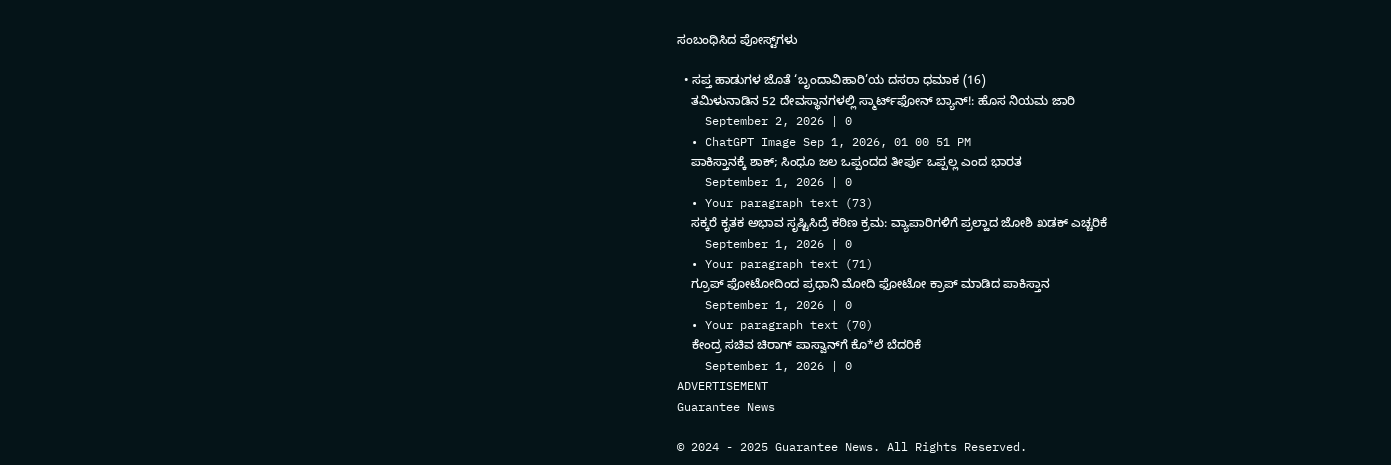ಸಂಬಂಧಿಸಿದ ಪೋಸ್ಟ್‌ಗಳು

  • ಸಪ್ತ ಹಾಡುಗಳ ಜೊತೆ ‘ಬೃಂದಾವಿಹಾರಿ’ಯ ದಸರಾ ಧಮಾಕ (16)
    ತಮಿಳುನಾಡಿನ 52 ದೇವಸ್ಥಾನಗಳಲ್ಲಿ ಸ್ಮಾರ್ಟ್‌ಫೋನ್ ಬ್ಯಾನ್!: ಹೊಸ ನಿಯಮ ಜಾರಿ
    September 2, 2026 | 0
  • ChatGPT Image Sep 1, 2026, 01 00 51 PM
    ಪಾಕಿಸ್ತಾನಕ್ಕೆ ಶಾಕ್; ಸಿಂಧೂ ಜಲ ಒಪ್ಪಂದದ ತೀರ್ಪು ಒಪ್ಪಲ್ಲ ಎಂದ ಭಾರತ
    September 1, 2026 | 0
  • Your paragraph text (73)
    ಸಕ್ಕರೆ ಕೃತಕ ಅಭಾವ ಸೃಷ್ಟಿಸಿದ್ರೆ ಕಠಿಣ ಕ್ರಮ: ವ್ಯಾಪಾರಿಗಳಿಗೆ ಪ್ರಲ್ಹಾದ ಜೋಶಿ ಖಡಕ್ ಎಚ್ಚರಿಕೆ
    September 1, 2026 | 0
  • Your paragraph text (71)
    ಗ್ರೂಪ್ ಫೋಟೋದಿಂದ ಪ್ರಧಾನಿ ಮೋದಿ ಫೋಟೋ ಕ್ರಾಪ್ ಮಾಡಿದ ಪಾಕಿಸ್ತಾನ
    September 1, 2026 | 0
  • Your paragraph text (70)
    ಕೇಂದ್ರ ಸಚಿವ ಚಿರಾಗ್ ಪಾಸ್ವಾನ್‌ಗೆ ಕೊ*ಲೆ ಬೆದರಿಕೆ
    September 1, 2026 | 0
ADVERTISEMENT
Guarantee News

© 2024 - 2025 Guarantee News. All Rights Reserved.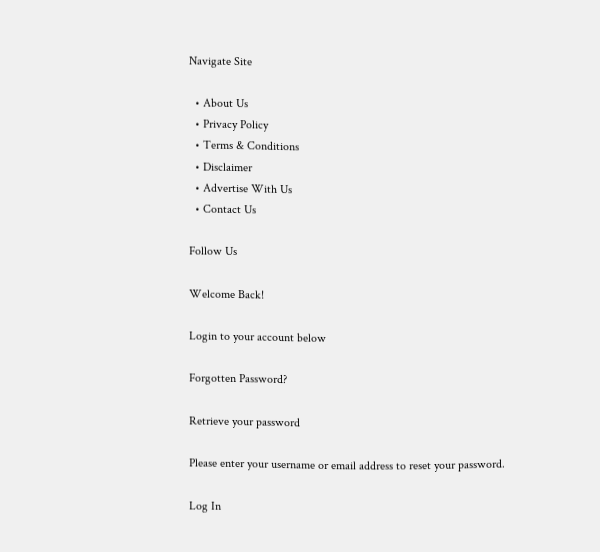Navigate Site

  • About Us
  • Privacy Policy
  • Terms & Conditions
  • Disclaimer
  • Advertise With Us
  • Contact Us

Follow Us

Welcome Back!

Login to your account below

Forgotten Password?

Retrieve your password

Please enter your username or email address to reset your password.

Log In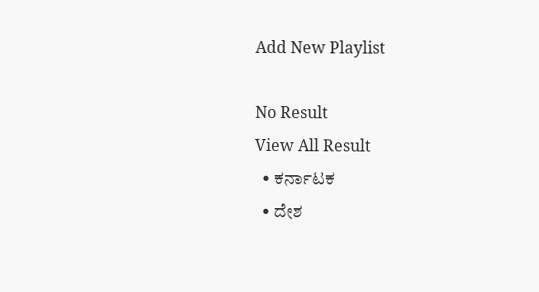Add New Playlist

No Result
View All Result
  • ಕರ್ನಾಟಕ
  • ದೇಶ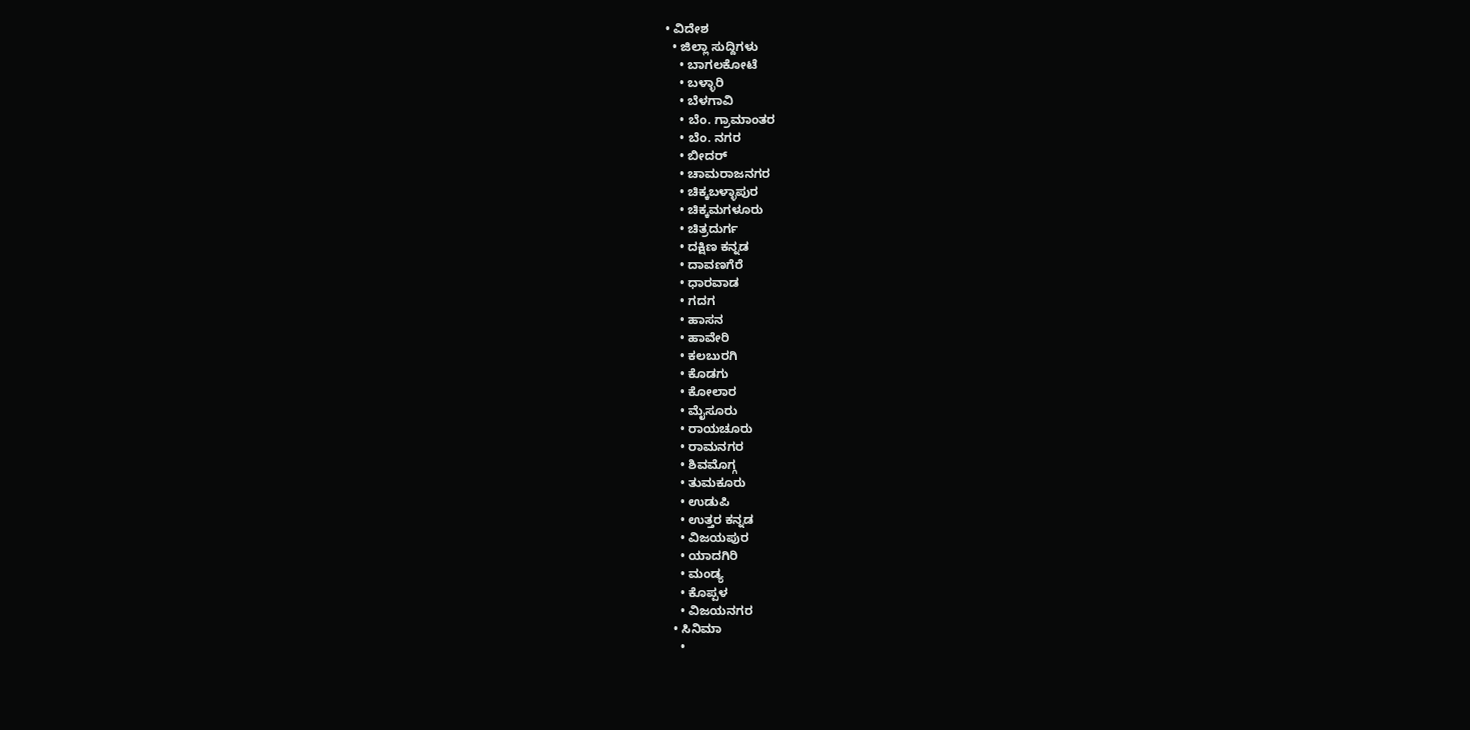• ವಿದೇಶ
  • ಜಿಲ್ಲಾ ಸುದ್ದಿಗಳು
    • ಬಾಗಲಕೋಟೆ
    • ಬಳ್ಳಾರಿ
    • ಬೆಳಗಾವಿ
    • ಬೆಂ. ಗ್ರಾಮಾಂತರ
    • ಬೆಂ. ನಗರ
    • ಬೀದರ್
    • ಚಾಮರಾಜನಗರ
    • ಚಿಕ್ಕಬಳ್ಳಾಪುರ
    • ಚಿಕ್ಕಮಗಳೂರು
    • ಚಿತ್ರದುರ್ಗ
    • ದಕ್ಷಿಣ ಕನ್ನಡ
    • ದಾವಣಗೆರೆ
    • ಧಾರವಾಡ
    • ಗದಗ
    • ಹಾಸನ
    • ಹಾವೇರಿ
    • ಕಲಬುರಗಿ
    • ಕೊಡಗು
    • ಕೋಲಾರ
    • ಮೈಸೂರು
    • ರಾಯಚೂರು
    • ರಾಮನಗರ
    • ಶಿವಮೊಗ್ಗ
    • ತುಮಕೂರು
    • ಉಡುಪಿ
    • ಉತ್ತರ ಕನ್ನಡ
    • ವಿಜಯಪುರ
    • ಯಾದಗಿರಿ
    • ಮಂಡ್ಯ
    • ಕೊಪ್ಪಳ
    • ವಿಜಯನಗರ
  • ಸಿನಿಮಾ
    •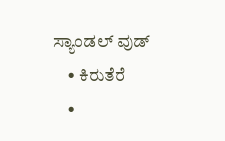ಸ್ಯಾಂಡಲ್ ವುಡ್
    • ಕಿರುತೆರೆ
    •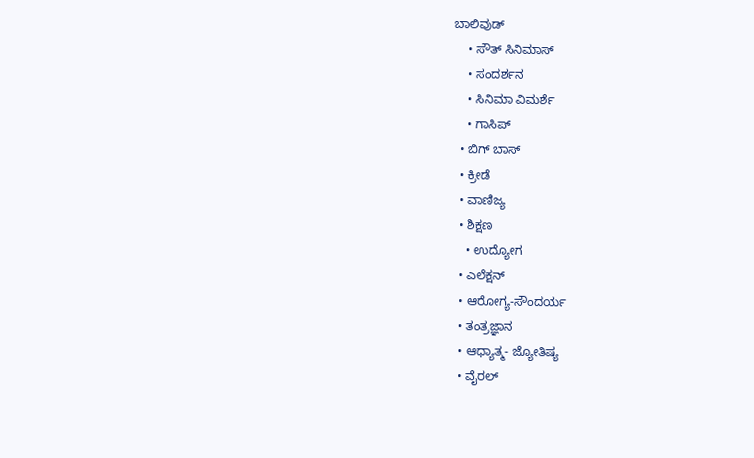ಬಾಲಿವುಡ್
    • ಸೌತ್ ಸಿನಿಮಾಸ್
    • ಸಂದರ್ಶನ
    • ಸಿನಿಮಾ ವಿಮರ್ಶೆ
    • ಗಾಸಿಪ್
  • ಬಿಗ್ ಬಾಸ್
  • ಕ್ರೀಡೆ
  • ವಾಣಿಜ್ಯ
  • ಶಿಕ್ಷಣ
    • ಉದ್ಯೋಗ
  • ಎಲೆಕ್ಷನ್
  • ಆರೋಗ್ಯ-ಸೌಂದರ್ಯ
  • ತಂತ್ರಜ್ಞಾನ
  • ಆಧ್ಯಾತ್ಮ- ಜ್ಯೋತಿಷ್ಯ
  • ವೈರಲ್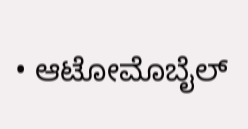• ಆಟೋಮೊಬೈಲ್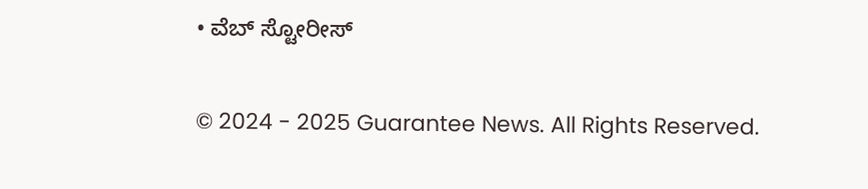• ವೆಬ್ ಸ್ಟೋರೀಸ್

© 2024 - 2025 Guarantee News. All Rights Reserved.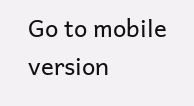Go to mobile version